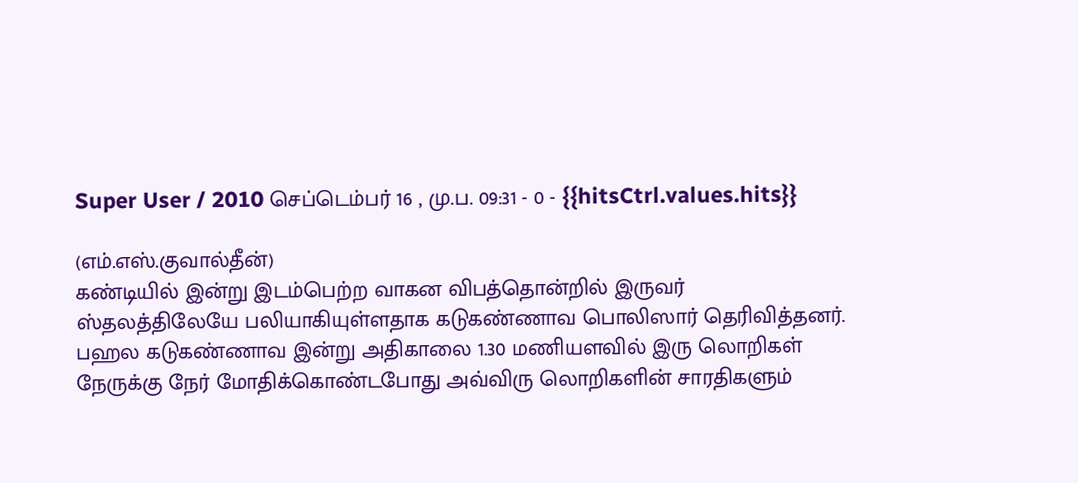Super User / 2010 செப்டெம்பர் 16 , மு.ப. 09:31 - 0 - {{hitsCtrl.values.hits}}

(எம்.எஸ்.குவால்தீன்)
கண்டியில் இன்று இடம்பெற்ற வாகன விபத்தொன்றில் இருவர் ஸ்தலத்திலேயே பலியாகியுள்ளதாக கடுகண்ணாவ பொலிஸார் தெரிவித்தனர்.
பஹல கடுகண்ணாவ இன்று அதிகாலை 1.30 மணியளவில் இரு லொறிகள் நேருக்கு நேர் மோதிக்கொண்டபோது அவ்விரு லொறிகளின் சாரதிகளும்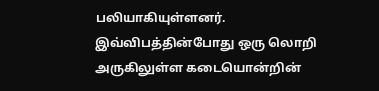பலியாகியுள்ளனர்.
இவ்விபத்தின்போது ஒரு லொறி அருகிலுள்ள கடையொன்றின்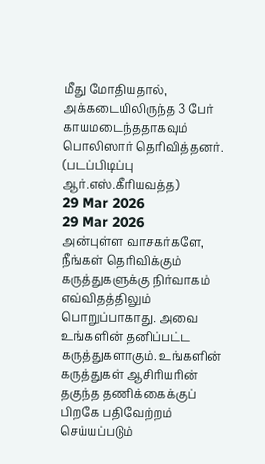மீது மோதியதால், அக்கடையிலிருந்த 3 பேர் காயமடைந்ததாகவும் பொலிஸார் தெரிவித்தனர்.
(படப்பிடிப்பு ஆர்.எஸ்.கீரியவத்த)
29 Mar 2026
29 Mar 2026
அன்புள்ள வாசகர்களே,
நீங்கள் தெரிவிக்கும் கருத்துகளுக்கு நிர்வாகம் எவ்விதத்திலும் பொறுப்பாகாது. அவை உங்களின் தனிப்பட்ட கருத்துகளாகும். உங்களின் கருத்துகள் ஆசிரியரின் தகுந்த தணிக்கைக்குப் பிறகே பதிவேற்றம் செய்யப்படும்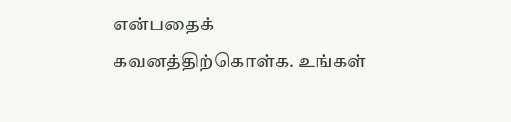என்பதைக் கவனத்திற்கொள்க. உங்கள்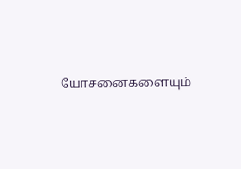யோசனைகளையும்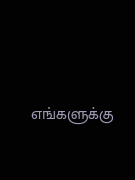எங்களுக்கு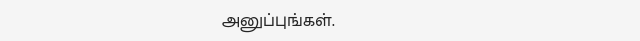அனுப்புங்கள்.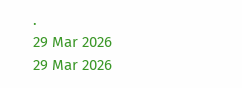.
29 Mar 2026
29 Mar 2026